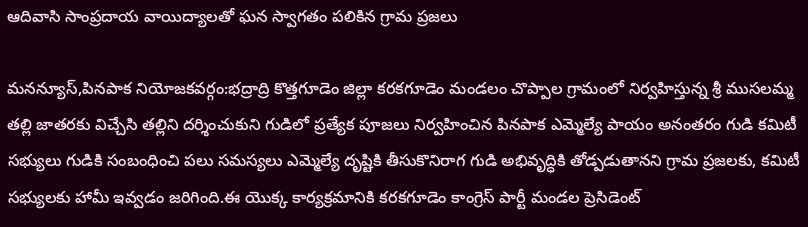ఆదివాసి సాంప్రదాయ వాయిద్యాలతో ఘన స్వాగతం పలికిన గ్రామ ప్రజలు

మనన్యూస్,పినపాక నియోజకవర్గం:భద్రాద్రి కొత్తగూడెం జిల్లా కరకగూడెం మండలం చొప్పాల గ్రామంలో నిర్వహిస్తున్న శ్రీ ముసలమ్మ తల్లి జాతరకు విచ్చేసి తల్లిని దర్శించుకుని గుడిలో ప్రత్యేక పూజలు నిర్వహించిన పినపాక ఎమ్మెల్యే పాయం అనంతరం గుడి కమిటీ సభ్యులు గుడికి సంబంధించి పలు సమస్యలు ఎమ్మెల్యే దృష్టికి తీసుకొనిరాగ గుడి అభివృద్ధికి తోడ్పడుతానని గ్రామ ప్రజలకు, కమిటీ సభ్యులకు హామీ ఇవ్వడం జరిగింది.ఈ యొక్క కార్యక్రమానికి కరకగూడెం కాంగ్రెస్ పార్టీ మండల ప్రెసిడెంట్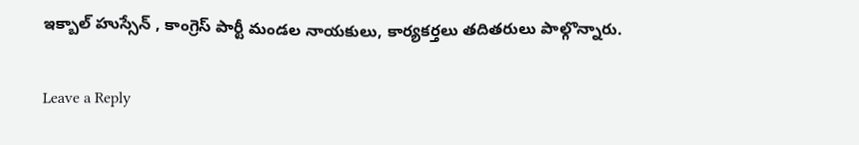ఇక్బాల్ హుస్సేన్ , కాంగ్రెస్ పార్టీ మండల నాయకులు, కార్యకర్తలు తదితరులు పాల్గొన్నారు.

Leave a Reply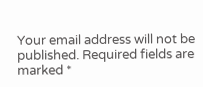Your email address will not be published. Required fields are marked *